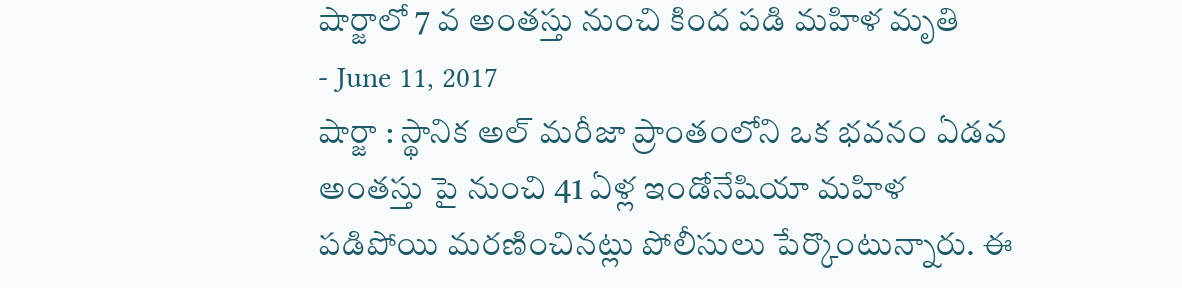షార్జాలో 7 వ అంతస్తు నుంచి కింద పడి మహిళ మృతి
- June 11, 2017
షార్జా : స్థానిక అల్ మరీజా ప్రాంతంలోని ఒక భవనం ఏడవ అంతస్తు పై నుంచి 41 ఏళ్ల ఇండోనేషియా మహిళ పడిపోయి మరణించినట్లు పోలీసులు పేర్కొంటున్నారు. ఈ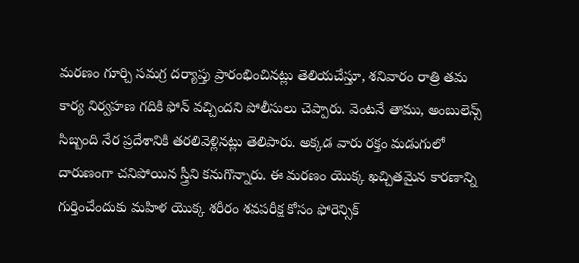మరణం గూర్చి సమగ్ర దర్యాప్తు ప్రారంభించినట్లు తెలియచేస్తూ, శనివారం రాత్రి తమ కార్య నిర్వహణ గదికి ఫోన్ వచ్చిందని పోలీసులు చెప్పారు. వెంటనే తాము, అంబులెన్స్ సిబ్బంది నేర ప్రదేశానికి తరలివెళ్లినట్లు తెలిపారు. అక్కడ వారు రక్తం మడుగులో దారుణంగా చనిపోయిన స్త్రీని కనుగొన్నారు. ఈ మరణం యొక్క ఖచ్చితమైన కారణాన్ని గుర్తించేందుకు మహిళ యొక్క శరీరం శవపరీక్ష కోసం ఫోరెన్సిక్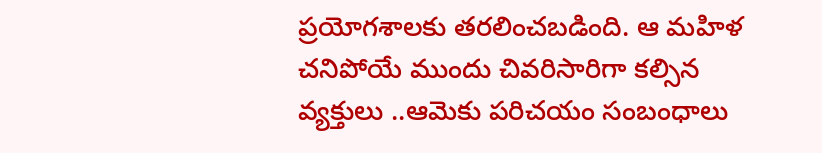ప్రయోగశాలకు తరలించబడింది. ఆ మహిళ చనిపోయే ముందు చివరిసారిగా కల్సిన వ్యక్తులు ..ఆమెకు పరిచయం సంబంధాలు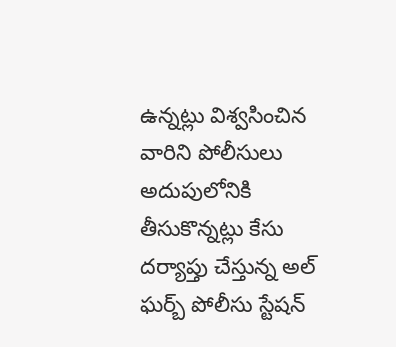ఉన్నట్లు విశ్వసించిన వారిని పోలీసులు అదుపులోనికి తీసుకొన్నట్లు కేసు దర్యాప్తు చేస్తున్న అల్ ఘర్బ్ పోలీసు స్టేషన్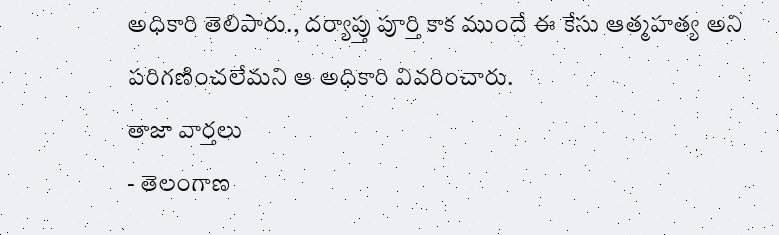అధికారి తెలిపారు., దర్యాప్తు పూర్తి కాక ముందే ఈ కేసు ఆత్మహత్య అని పరిగణించలేమని ఆ అధికారి వివరించారు.
తాజా వార్తలు
- తెలంగాణ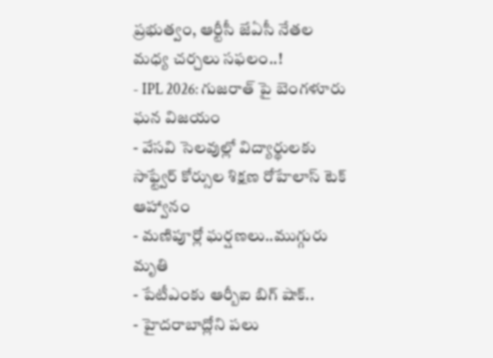ప్రభుత్వం, ఆర్టీసీ జేఏసీ నేతల మధ్య చర్చలు సఫలం..!
- IPL 2026: గుజరాత్ పై బెంగళూరు ఘన విజయం
- వేసవి సెలవుల్లో విద్యార్థులకు సాఫ్ట్వేర్ కోర్సుల శిక్షణ రోహేలాస్ టెక్ ఆహ్వానం
- మణిపూర్లో ఘర్షణలు..ముగ్గురు మృతి
- పేటీఎంకు ఆర్బీఐ బిగ్ షాక్..
- హైదరాబాద్లోని పలు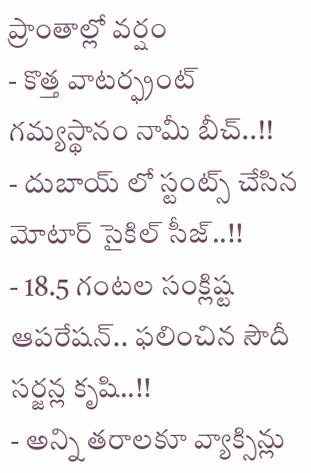ప్రాంతాల్లో వర్షం
- కొత్త వాటర్ఫ్రంట్ గమ్యస్థానం నామీ బీచ్..!!
- దుబాయ్ లో స్టంట్స్ చేసిన మోటార్ సైకిల్ సీజ్..!!
- 18.5 గంటల సంక్లిష్ట ఆపరేషన్.. ఫలించిన సౌదీ సర్జన్ల కృషి..!!
- అన్ని తరాలకూ వ్యాక్సిన్లు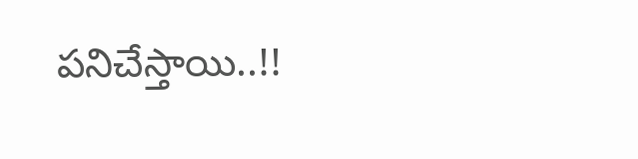పనిచేస్తాయి..!!